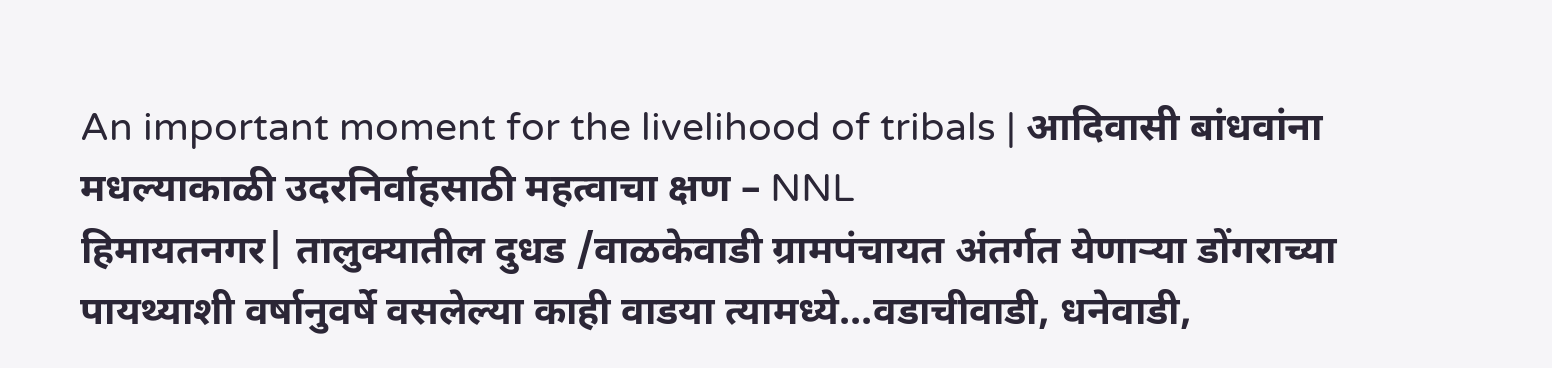An important moment for the livelihood of tribals | आदिवासी बांधवांना मधल्याकाळी उदरनिर्वाहसाठी महत्वाचा क्षण – NNL
हिमायतनगर| तालुक्यातील दुधड /वाळकेवाडी ग्रामपंचायत अंतर्गत येणाऱ्या डोंगराच्या पायथ्याशी वर्षानुवर्षे वसलेल्या काही वाडया त्यामध्ये...वडाचीवाडी, धनेवाडी,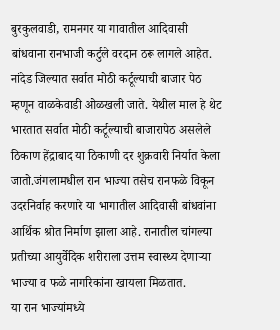बुरकुलवाडी, रामनगर या गावातील आदिवासी बांधवाना रानभाजी कर्टुले वरदान ठरू लागले आहेत.
नांदेड जिल्यात सर्वात मोठी कर्टूल्याची बाजार पेठ म्हणून वाळकेवाडी ओळखली जाते. येथील माल हे थेट भारतात सर्वात मोठी कर्टूल्याची बाजारापेठ असलेले ठिकाण हेंद्राबाद या ठिकाणी दर शुक्रवारी निर्यात केला जातो.जंगलामधील रान भाज्या तसेच रानफळे विकून उदरनिर्वाह करणारे या भागातील आदिवासी बांधवांना आर्थिक श्रोत निर्माण झाला आहे. रानातील चांगल्या प्रतीच्या आयुर्वेदिक शरीराला उत्तम स्वास्थ्य देणाऱ्या भाज्या व फळे नागरिकांना खायला मिळतात.
या रान भाज्यांमध्ये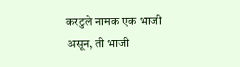करटुले नामक एक भाजी असून, ती भाजी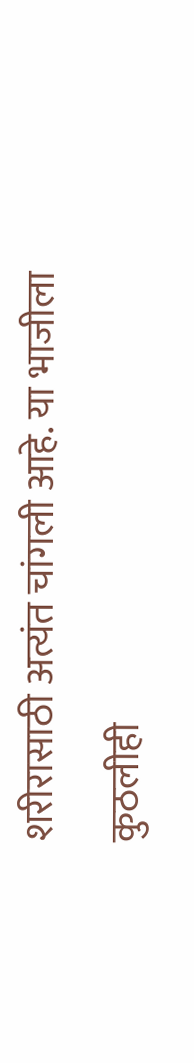शरीरासाठी अत्यंत चांगली आहे. या भाजीला कुठलीही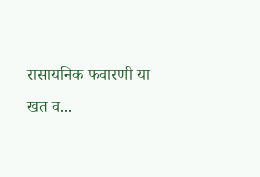रासायनिक फवारणी या खत व...